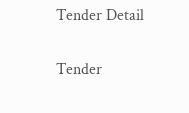Tender Detail

Tender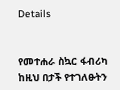Details


የመተሐራ ስኳር ፋብሪካ ከዚህ በታች የተገለፁትን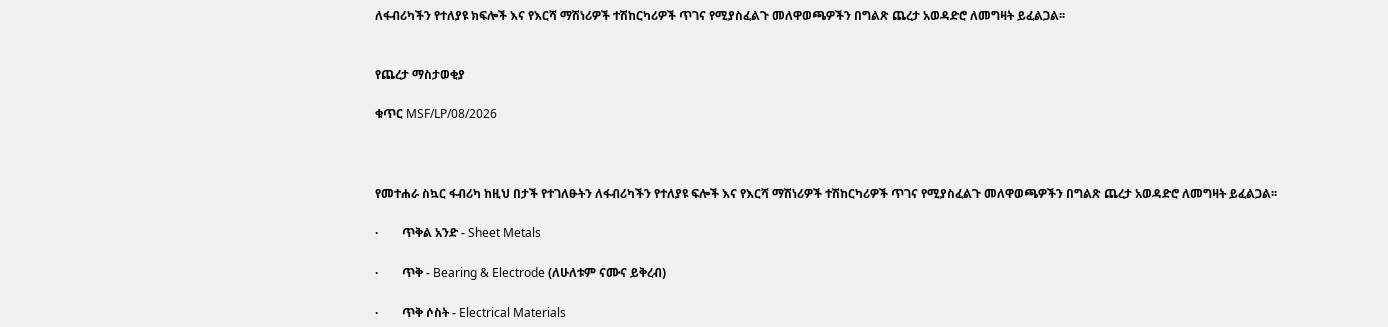ለፋብሪካችን የተለያዩ ክፍሎች እና የእርሻ ማሽነሪዎች ተሽከርካሪዎች ጥገና የሚያስፈልጉ መለዋወጫዎችን በግልጽ ጨረታ አወዳድሮ ለመግዛት ይፈልጋል፡፡


የጨረታ ማስታወቂያ

ቁጥር MSF/LP/08/2026



የመተሐራ ስኳር ፋብሪካ ከዚህ በታች የተገለፁትን ለፋብሪካችን የተለያዩ ፍሎች እና የእርሻ ማሽነሪዎች ተሽከርካሪዎች ጥገና የሚያስፈልጉ መለዋወጫዎችን በግልጽ ጨረታ አወዳድሮ ለመግዛት ይፈልጋል፡፡

·        ጥቅል አንድ - Sheet Metals

·        ጥቅ - Bearing & Electrode (ለሁለቱም ናሙና ይቅረብ)

·        ጥቅ ሶስት - Electrical Materials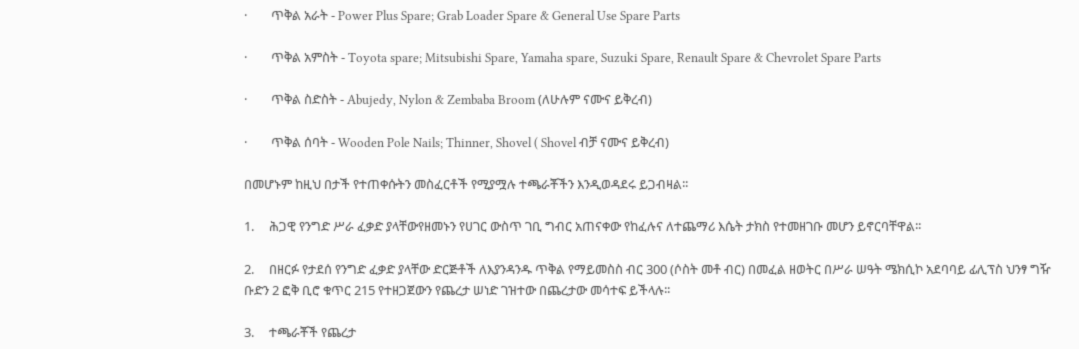·        ጥቅል አራት - Power Plus Spare; Grab Loader Spare & General Use Spare Parts

·        ጥቅል አምስት - Toyota spare; Mitsubishi Spare, Yamaha spare, Suzuki Spare, Renault Spare & Chevrolet Spare Parts

·        ጥቅል ስድስት - Abujedy, Nylon & Zembaba Broom (ለሁሉም ናሙና ይቅረብ)

·        ጥቅል ሰባት - Wooden Pole Nails; Thinner, Shovel ( Shovel ብቻ ናሙና ይቅረብ)

በመሆኑም ከዚህ በታች የተጠቀሱትን መስፈርቶች የሚያሟሉ ተጫራቾችን እንዲወዳደሩ ይጋብዛል፡፡

1.     ሕጋዊ የንግድ ሥራ ፈቃድ ያላቸውየዘመኑን የሀገር ውስጥ ገቢ ግብር አጠናቀው የከፈሉና ለተጨማሪ እሴት ታክስ የተመዘገቡ መሆን ይኖርባቸዋል፡፡

2.     በዘርፉ የታደሰ የንግድ ፈቃድ ያላቸው ድርጅቶች ለእያንዳንዱ ጥቅል የማይመስስ ብር 300 (ሶስት መቶ ብር) በመፈል ዘወትር በሥራ ሠዓት ሜክሲኮ አደባባይ ፊሊፕስ ህንፃ ግዥ ቡድን 2 ፎቅ ቢሮ ቁጥር 215 የተዘጋጀውን የጨረታ ሠነድ ገዝተው በጨረታው መሳተፍ ይችላሉ፡፡

3.     ተጫራቾች የጨረታ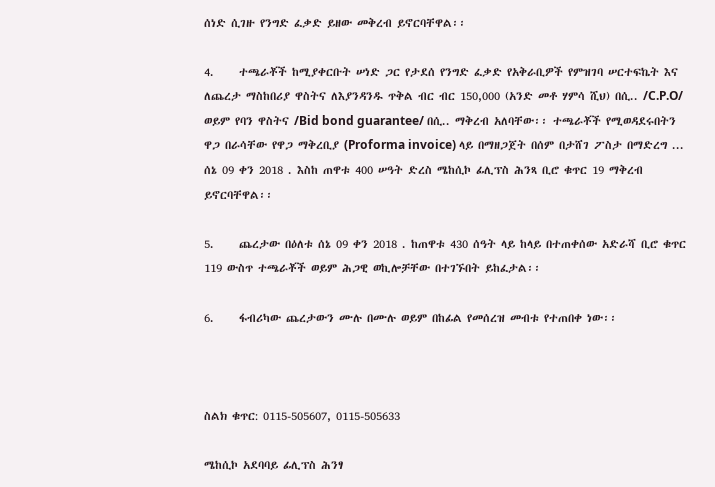ሰነድ ሲገዙ የንግድ ፈቃድ ይዘው መቅረብ ይኖርባቸዋል፡፡

4.     ተጫራቾች ከሚያቀርቡት ሠነድ ጋር የታደሰ የንግድ ፈቃድ የአቅራቢዎች የምዝገባ ሠርተፍኬት እና ለጨረታ ማስከበሪያ ዋስትና ለእያንዳንዱ ጥቅል ብር ብር 150,000 (አንድ መቶ ሃምሳ ሺህ) በሲ.. /C.P.O/ ወይም የባን ዋስትና /Bid bond guarantee/ በሲ.. ማቅረብ አለባቸው፡፡ ተጫራቾች የሚወዳደሩበትን ዋጋ በራሳቸው የዋጋ ማቅረቢያ (Proforma invoice) ላይ በማዘጋጀት በሰም በታሸገ ፖስታ በማድረግ ... ሰኔ 09 ቀን 2018 . እስከ ጠዋቱ 400 ሠዓት ድረስ ሜከሲኮ ፊሊፕስ ሕንጻ ቢሮ ቁጥር 19 ማቅረብ ይኖርባቸዋል፡፡

5.     ጨረታው በዕለቱ ሰኔ 09 ቀን 2018 . ከጠዋቱ 430 ሰዓት ላይ ከላይ በተጠቀሰው አድራሻ ቢሮ ቁጥር 119 ውስጥ ተጫራቾች ወይም ሕጋዊ ወኪሎቻቸው በተገኙበት ይከፈታል፡፡

6.     ፋብሪካው ጨረታውን ሙሉ በሙሉ ወይም በከፊል የመሰረዝ መብቱ የተጠበቀ ነው፡፡



ስልክ ቁጥር: 0115-505607, 0115-505633

ሜከሲኮ አደባባይ ፊሊፕስ ሕንፃ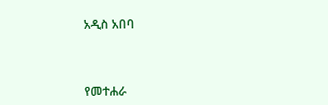አዲስ አበባ



የመተሐራ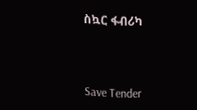ስኳር ፋብሪካ



Save Tender